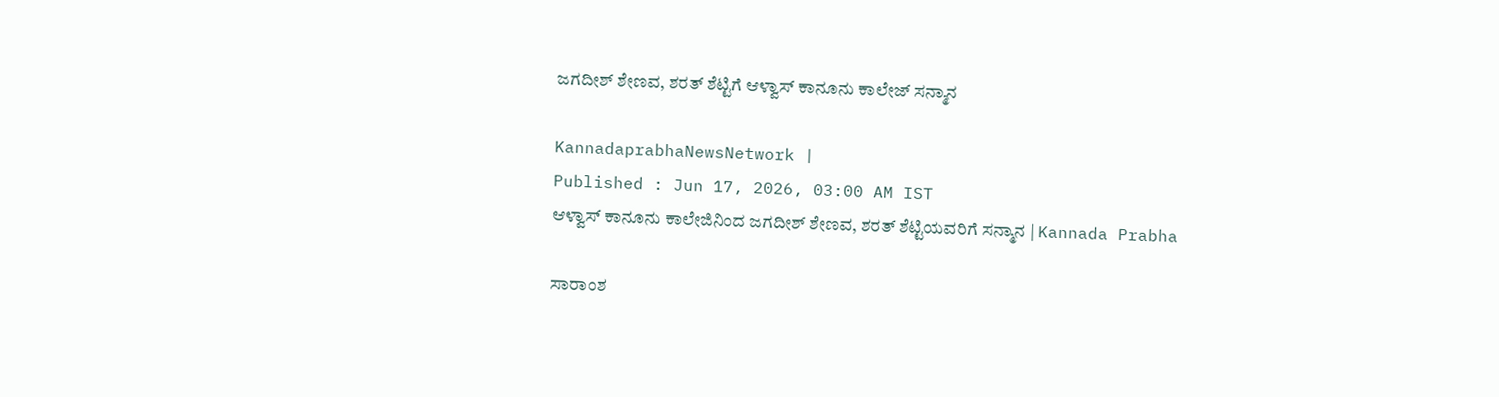ಜಗದೀಶ್ ಶೇಣವ, ಶರತ್ ಶೆಟ್ಟಿಗೆ ಆಳ್ವಾಸ್‌ ಕಾನೂನು ಕಾಲೇಜ್‌ ಸನ್ಮಾನ

KannadaprabhaNewsNetwork |
Published : Jun 17, 2026, 03:00 AM IST
ಆಳ್ವಾಸ್ ಕಾನೂನು ಕಾಲೇಜಿನಿಂದ ಜಗದೀಶ್ ಶೇಣವ, ಶರತ್ ಶೆಟ್ಟಿಯವರಿಗೆ ಸನ್ಮಾನ | Kannada Prabha

ಸಾರಾಂಶ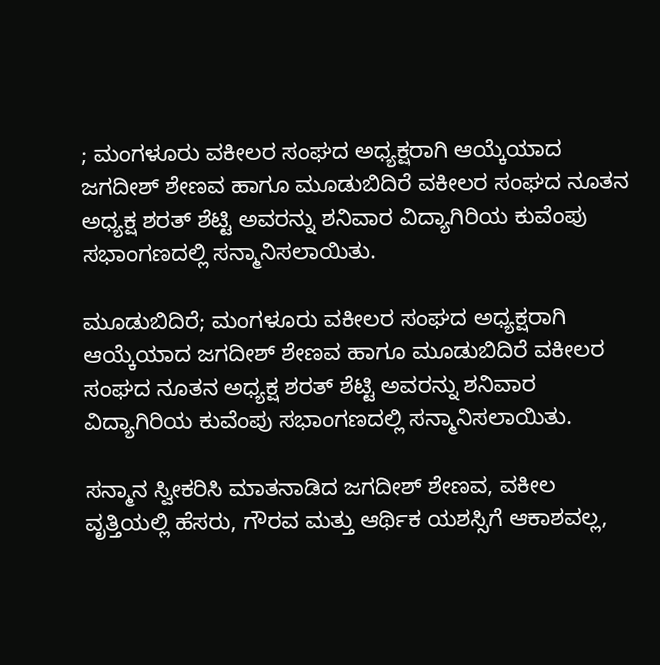; ಮಂಗಳೂರು ವಕೀಲರ ಸಂಘದ ಅಧ್ಯಕ್ಷರಾಗಿ ಆಯ್ಕೆಯಾದ ಜಗದೀಶ್ ಶೇಣವ ಹಾಗೂ ಮೂಡುಬಿದಿರೆ ವಕೀಲರ ಸಂಘದ ನೂತನ ಅಧ್ಯಕ್ಷ ಶರತ್ ಶೆಟ್ಟಿ ಅವರನ್ನು ಶನಿವಾರ ವಿದ್ಯಾಗಿರಿಯ ಕುವೆಂಪು ಸಭಾಂಗಣದಲ್ಲಿ ಸನ್ಮಾನಿಸಲಾಯಿತು.

ಮೂಡುಬಿದಿರೆ; ಮಂಗಳೂರು ವಕೀಲರ ಸಂಘದ ಅಧ್ಯಕ್ಷರಾಗಿ ಆಯ್ಕೆಯಾದ ಜಗದೀಶ್ ಶೇಣವ ಹಾಗೂ ಮೂಡುಬಿದಿರೆ ವಕೀಲರ ಸಂಘದ ನೂತನ ಅಧ್ಯಕ್ಷ ಶರತ್ ಶೆಟ್ಟಿ ಅವರನ್ನು ಶನಿವಾರ ವಿದ್ಯಾಗಿರಿಯ ಕುವೆಂಪು ಸಭಾಂಗಣದಲ್ಲಿ ಸನ್ಮಾನಿಸಲಾಯಿತು.

ಸನ್ಮಾನ ಸ್ವೀಕರಿಸಿ ಮಾತನಾಡಿದ ಜಗದೀಶ್ ಶೇಣವ, ವಕೀಲ ವೃತ್ತಿಯಲ್ಲಿ ಹೆಸರು, ಗೌರವ ಮತ್ತು ಆರ್ಥಿಕ ಯಶಸ್ಸಿಗೆ ಆಕಾಶವಲ್ಲ,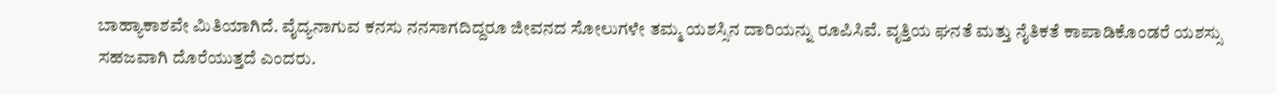ಬಾಹ್ಯಾಕಾಶವೇ ಮಿತಿಯಾಗಿದೆ. ವೈದ್ಯನಾಗುವ ಕನಸು ನನಸಾಗದಿದ್ದರೂ ಜೀವನದ ಸೋಲುಗಳೇ ತಮ್ಮ ಯಶಸ್ಸಿನ ದಾರಿಯನ್ನು ರೂಪಿಸಿವೆ. ವೃತ್ತಿಯ ಘನತೆ ಮತ್ತು ನೈತಿಕತೆ ಕಾಪಾಡಿಕೊಂಡರೆ ಯಶಸ್ಸು ಸಹಜವಾಗಿ ದೊರೆಯುತ್ತದೆ ಎಂದರು.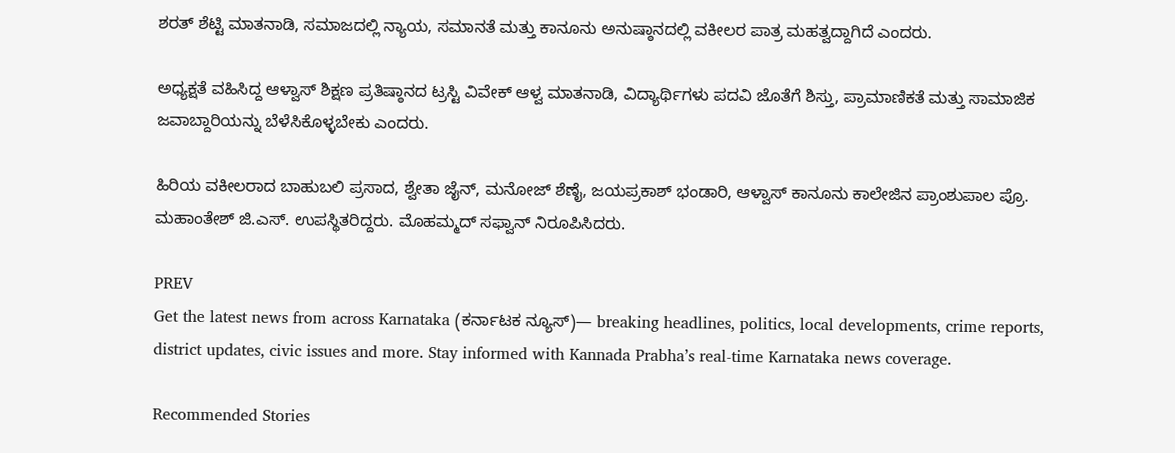ಶರತ್ ಶೆಟ್ಟಿ ಮಾತನಾಡಿ, ಸಮಾಜದಲ್ಲಿ ನ್ಯಾಯ, ಸಮಾನತೆ ಮತ್ತು ಕಾನೂನು ಅನುಷ್ಠಾನದಲ್ಲಿ ವಕೀಲರ ಪಾತ್ರ ಮಹತ್ವದ್ದಾಗಿದೆ ಎಂದರು.

ಅಧ್ಯಕ್ಷತೆ ವಹಿಸಿದ್ದ ಆಳ್ವಾಸ್ ಶಿಕ್ಷಣ ಪ್ರತಿಷ್ಠಾನದ ಟ್ರಸ್ಟಿ ವಿವೇಕ್ ಆಳ್ವ ಮಾತನಾಡಿ, ವಿದ್ಯಾರ್ಥಿಗಳು ಪದವಿ ಜೊತೆಗೆ ಶಿಸ್ತು, ಪ್ರಾಮಾಣಿಕತೆ ಮತ್ತು ಸಾಮಾಜಿಕ ಜವಾಬ್ದಾರಿಯನ್ನು ಬೆಳೆಸಿಕೊಳ್ಳಬೇಕು ಎಂದರು.

ಹಿರಿಯ ವಕೀಲರಾದ ಬಾಹುಬಲಿ ಪ್ರಸಾದ, ಶ್ವೇತಾ ಜೈನ್, ಮನೋಜ್ ಶೆಣೈ, ಜಯಪ್ರಕಾಶ್ ಭಂಡಾರಿ, ಆಳ್ವಾಸ್ ಕಾನೂನು ಕಾಲೇಜಿನ ಪ್ರಾಂಶುಪಾಲ ಪ್ರೊ. ಮಹಾಂತೇಶ್ ಜಿ.ಎಸ್. ಉಪಸ್ಥಿತರಿದ್ದರು. ಮೊಹಮ್ಮದ್ ಸಫ್ವಾನ್ ನಿರೂಪಿಸಿದರು.

PREV
Get the latest news from across Karnataka (ಕರ್ನಾಟಕ ನ್ಯೂಸ್)— breaking headlines, politics, local developments, crime reports, district updates, civic issues and more. Stay informed with Kannada Prabha’s real‑time Karnataka news coverage.

Recommended Stories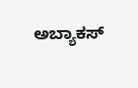ಅಬ್ಯಾಕಸ್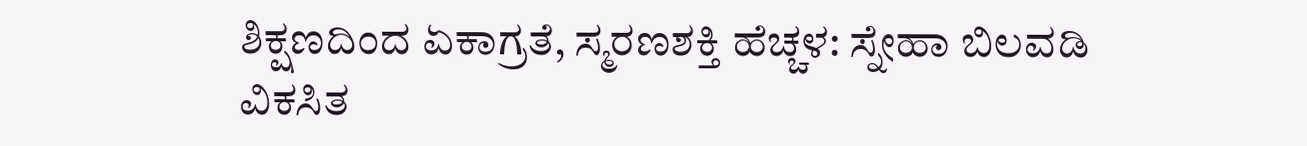ಶಿಕ್ಷಣದಿಂದ ಏಕಾಗ್ರತೆ, ಸ್ಮರಣಶಕ್ತಿ ಹೆಚ್ಚಳ: ಸ್ನೇಹಾ ಬಿಲವಡಿ
ವಿಕಸಿತ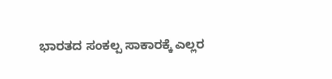ಭಾರತದ ಸಂಕಲ್ಪ ಸಾಕಾರಕ್ಕೆ ಎಲ್ಲರ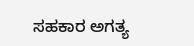ಸಹಕಾರ ಅಗತ್ಯ